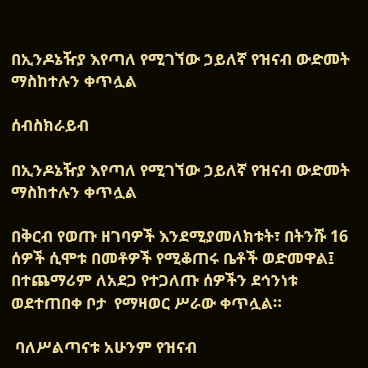በኢንዶኔዥያ እየጣለ የሚገኘው ኃይለኛ የዝናብ ውድመት ማስከተሉን ቀጥሏል

ሰብስክራይብ

በኢንዶኔዥያ እየጣለ የሚገኘው ኃይለኛ የዝናብ ውድመት ማስከተሉን ቀጥሏል

በቅርብ የወጡ ዘገባዎች እንደሚያመለክቱት፣ በትንሹ 16 ሰዎች ሲሞቱ በመቶዎች የሚቆጠሩ ቤቶች ወድመዋል፤ በተጨማሪም ለአደጋ የተጋለጡ ሰዎችን ደኅንነቱ ወደተጠበቀ ቦታ  የማዛወር ሥራው ቀጥሏል።

 ባለሥልጣናቱ አሁንም የዝናብ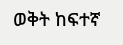ወቅት ከፍተኛ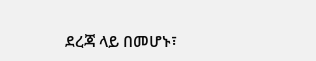ደረጃ ላይ በመሆኑ፣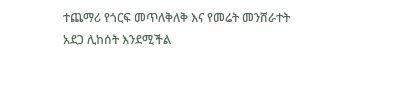ተጨማሪ የጎርፍ መጥለቅለቅ እና የመሬት መንሸራተት አደጋ ሊከሰት እንደሚችል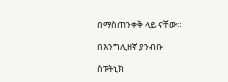በማስጠንቀቅ ላይ ናቸው።

በእንግሊዘኛ ያንብቡ

ስፑትኒክ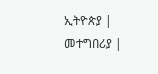ኢትዮጵያ | መተግበሪያ |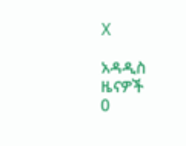X

አዳዲስ ዜናዎች
0